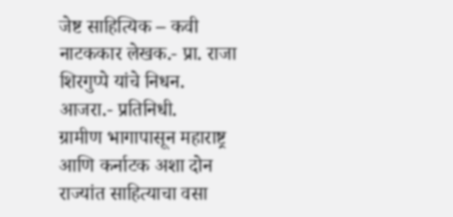जेष्ट साहित्यिक – कवी नाटककार लेखक.- प्रा. राजा शिरगुप्पे यांचे निधन.
आजरा.- प्रतिनिधी.
ग्रामीण भागापासून महाराष्ट्र आणि कर्नाटक अशा दोन राज्यांत साहित्याचा वसा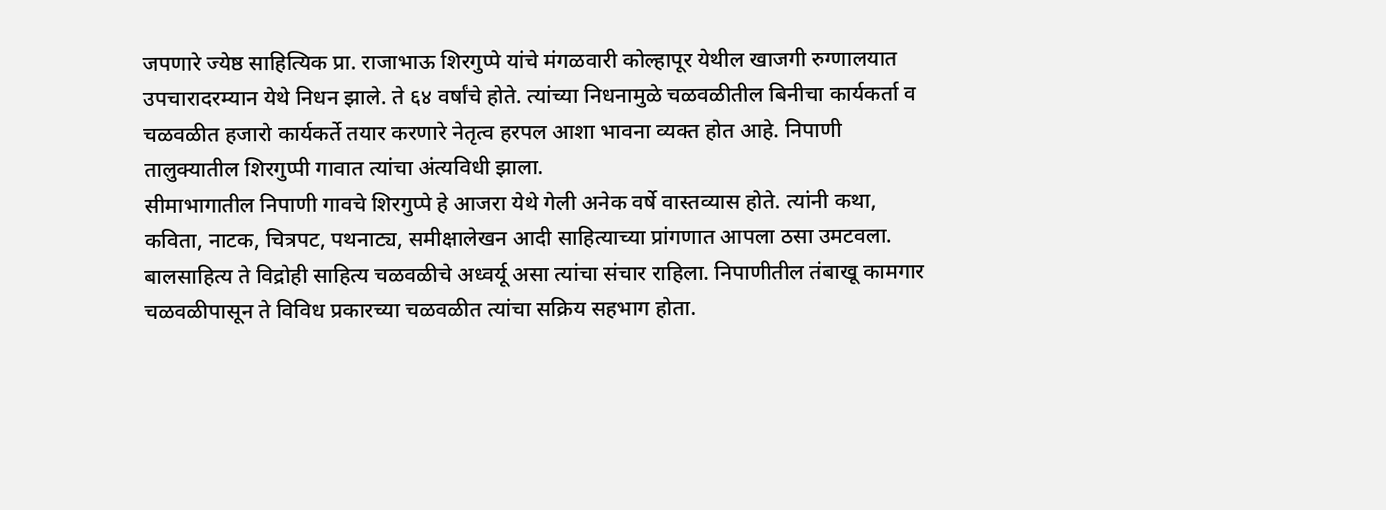जपणारे ज्येष्ठ साहित्यिक प्रा. राजाभाऊ शिरगुप्पे यांचे मंगळवारी कोल्हापूर येथील खाजगी रुग्णालयात उपचारादरम्यान येथे निधन झाले. ते ६४ वर्षांचे होते. त्यांच्या निधनामुळे चळवळीतील बिनीचा कार्यकर्ता व चळवळीत हजारो कार्यकर्ते तयार करणारे नेतृत्व हरपल आशा भावना व्यक्त होत आहे. निपाणी तालुक्यातील शिरगुप्पी गावात त्यांचा अंत्यविधी झाला.
सीमाभागातील निपाणी गावचे शिरगुप्पे हे आजरा येथे गेली अनेक वर्षे वास्तव्यास होते. त्यांनी कथा, कविता, नाटक, चित्रपट, पथनाट्य, समीक्षालेखन आदी साहित्याच्या प्रांगणात आपला ठसा उमटवला.
बालसाहित्य ते विद्रोही साहित्य चळवळीचे अध्वर्यू असा त्यांचा संचार राहिला. निपाणीतील तंबाखू कामगार चळवळीपासून ते विविध प्रकारच्या चळवळीत त्यांचा सक्रिय सहभाग होता.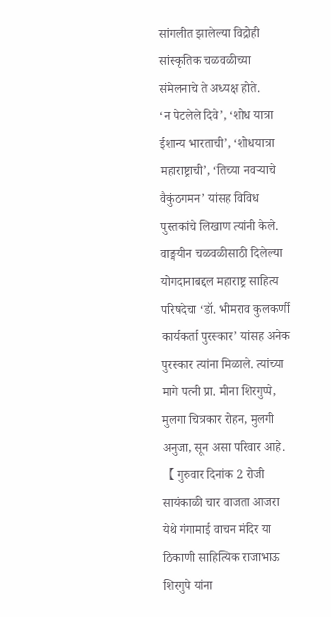सांगलीत झालेल्या विद्रोही सांस्कृतिक चळवळीच्या संमेलनाचे ते अध्यक्ष होते.
‘न पेटलेले दिवे’, ‘शोध यात्रा ईशान्य भारताची’, ‘शोधयात्रा महाराष्ट्राची’, ‘तिच्या नवऱ्याचे वैकुंठगमन’ यांसह विविध पुस्तकांचे लिखाण त्यांनी केले. वाङ्मयीन चळवळीसाठी दिलेल्या योगदानाबद्दल महाराष्ट्र साहित्य परिषदेचा ‘डॉ. भीमराव कुलकर्णी कार्यकर्ता पुरस्कार’ यांसह अनेक पुरस्कार त्यांना मिळाले. त्यांच्या मागे पत्नी प्रा. मीना शिरगुप्पे, मुलगा चित्रकार रोहन, मुलगी अनुजा, सून असा परिवार आहे.
【 गुरुवार दिनांक 2 रोजी सायंकाळी चार वाजता आजरा येथे गंगामाई वाचन मंदिर या ठिकाणी साहित्यिक राजाभाऊ शिरगुपे यांना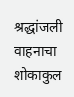श्रद्धांजली वाहनाचा शोकाकुल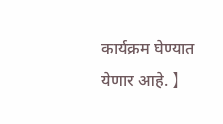कार्यक्रम घेण्यात येणार आहे. 】